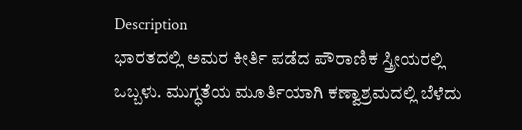Description
ಭಾರತದಲ್ಲಿ ಅಮರ ಕೀರ್ತಿ ಪಡೆದ ಪೌರಾಣಿಕ ಸ್ತ್ರೀಯರಲ್ಲಿ ಒಬ್ಬಳು. ಮುಗ್ಧತೆಯ ಮೂರ್ತಿಯಾಗಿ ಕಣ್ವಾಶ್ರಮದಲ್ಲಿ ಬೆಳೆದು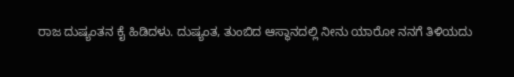ರಾಜ ದುಷ್ಯಂತನ ಕೈ ಹಿಡಿದಳು. ದುಷ್ಯಂತ, ತುಂಬಿದ ಆಸ್ಥಾನದಲ್ಲಿ ನೀನು ಯಾರೋ ನನಗೆ ತಿಳಿಯದು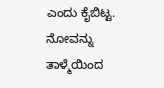ಎಂದು ಕೈಬಿಟ್ಟ. ನೋವನ್ನು ತಾಳ್ಮೆಯಿಂದ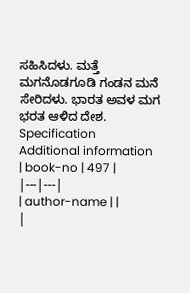ಸಹಿಸಿದಳು. ಮತ್ತೆ ಮಗನೊಡಗೂಡಿ ಗಂಡನ ಮನೆ ಸೇರಿದಳು. ಭಾರತ ಅವಳ ಮಗ ಭರತ ಆಳಿದ ದೇಶ.
Specification
Additional information
| book-no | 497 |
|---|---|
| author-name | |
|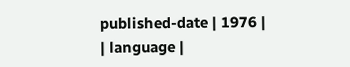published-date | 1976 |
| language |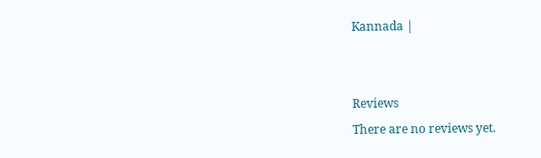Kannada |


Reviews
There are no reviews yet.